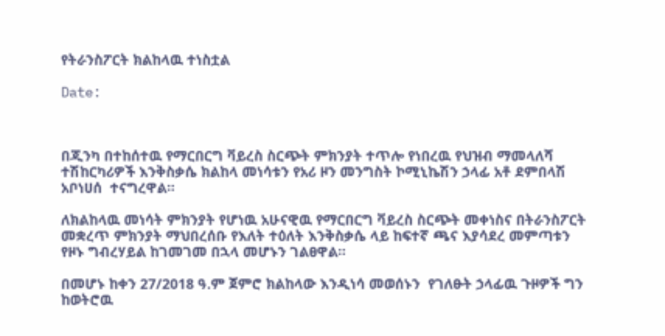የትራንስፖርት ክልከላዉ ተነስቷል

Date:



በጂንካ በተከሰተዉ የማርበርግ ቫይረስ ስርጭት ምክንያት ተጥሎ የነበረዉ የህዝብ ማመላለሻ ተሽከርካሪዎች እንቅስቃሴ ክልከላ መነሳቱን የአሪ ዞን መንግስት ኮሚኒኬሽን ኃላፊ አቶ ደምበላሽ አቦነሀሰ  ተናግረዋል።

ለክልከላዉ መነሳት ምክንያት የሆነዉ አሁናዊዉ የማርበርግ ቫይረስ ስርጭት መቀነስና በትራንስፖርት መቋረጥ ምክንያት ማህበረሰቡ የእለት ተዕለት እንቅስቃሴ ላይ ከፍተኛ ጫና እያሳደረ መምጣቱን የዞኑ ግብረሃይል ከገመገመ በኋላ መሆኑን ገልፀዋል።

በመሆኑ ከቀን 27/2018 ዓ.ም ጀምሮ ክልከላው እንዲነሳ መወሰኑን  የገለፁት ኃላፊዉ ጉዞዎች ግን ከወትሮዉ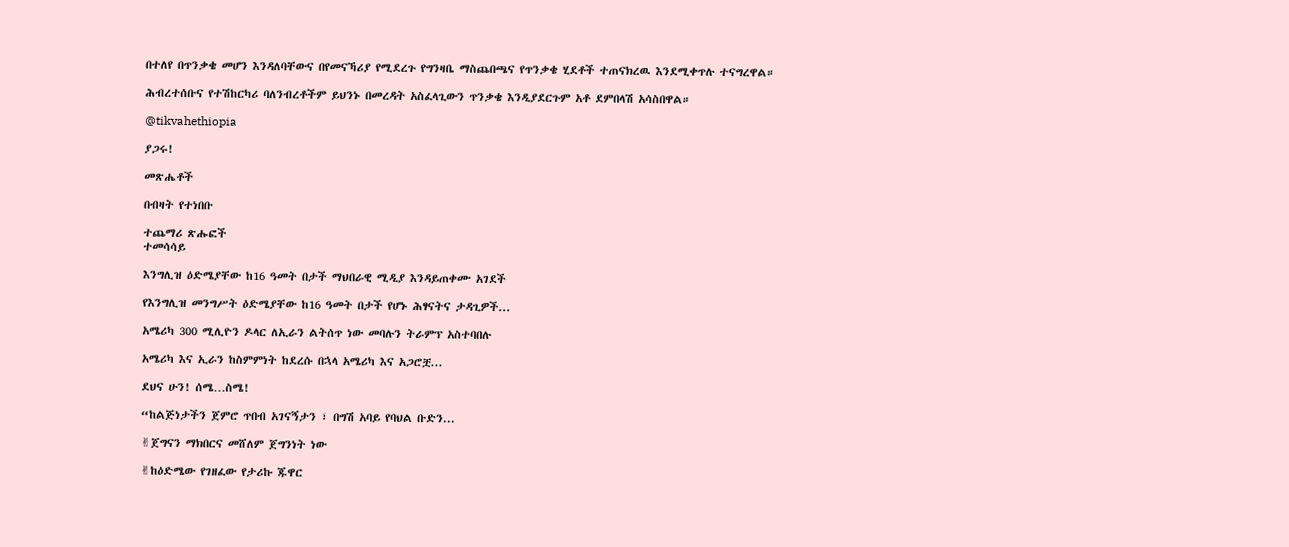በተለየ በጥንቃቄ መሆን እንዳለባቸውና በየመናኻሪያ የሚደረጉ የግንዛቤ ማስጨበጫና የጥንቃቄ ሂደቶች ተጠናክረዉ እንደሚቀጥሉ ተናግረዋል።

ሕብረተሰቡና የተሽከርካሪ ባለንብረቶችም ይህንኑ በመረዳት አስፈላጊውን ጥንቃቄ እንዲያደርጉም አቶ ደምበላሽ አሳስበዋል።

@tikvahethiopia

ያጋሩ!

መጽሔቶች

በብዛት የተነበቡ

ተጨማሪ ጽሑፎች
ተመሳሳይ

እንግሊዝ ዕድሜያቸው ከ16 ዓመት በታች ማህበራዊ ሚዲያ እንዳይጠቀሙ አገደች

የእንግሊዝ መንግሥት ዕድሜያቸው ከ16 ዓመት በታች የሆኑ ሕፃናትና ታዳጊዎች...

አሜሪካ 300 ሚሊዮን ዶላር ለኢራን ልትሰጥ ነው መባሉን ትራምፕ አስተባበሉ

አሜሪካ እና ኢራን ከስምምነት ከደረሱ በኋላ አሜሪካ እና አጋሮቿ...

ደህና ሁን! ሰሜ…ስሜ!

“ከልጅነታችን ጀምሮ ጥበብ አገናኝታን ፣ በግሽ አባይ የባህል ቡድን...

✌ጀግናን ማክበርና መሸለም ጀግንነት ነው

✌ከዕድሜው የገዘፈው የታሪኩ ጁዋር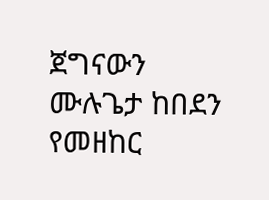ጀግናውን ሙሉጌታ ከበደን የመዘከር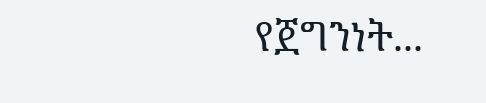የጀግንነት...